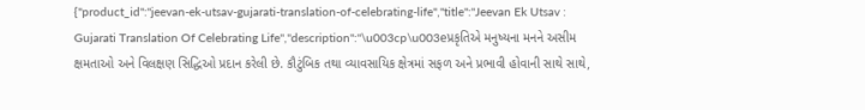{"product_id":"jeevan-ek-utsav-gujarati-translation-of-celebrating-life","title":"Jeevan Ek Utsav : Gujarati Translation Of Celebrating Life","description":"\u003cp\u003eપ્રકૃતિએ મનુષ્યના મનને અસીમ ક્ષમતાઓ અને વિલક્ષણ સિદ્ધિઓ પ્રદાન કરેલી છે. કૌટુંબિક તથા વ્યાવસાયિક ક્ષેત્રમાં સફળ અને પ્રભાવી હોવાની સાથે સાથે,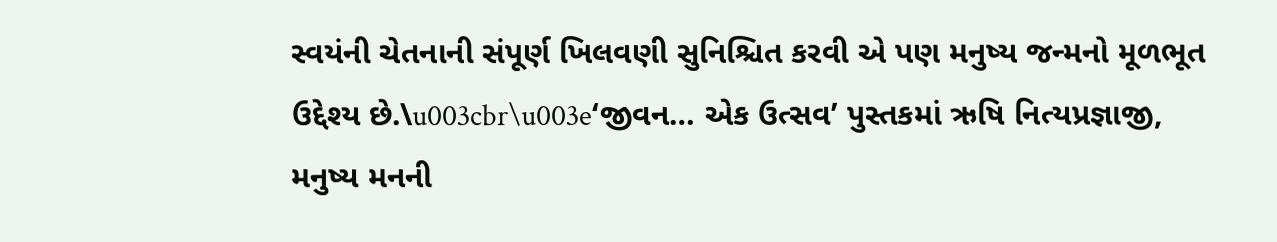સ્વયંની ચેતનાની સંપૂર્ણ ખિલવણી સુનિશ્ચિત કરવી એ પણ મનુષ્ય જન્મનો મૂળભૂત ઉદ્દેશ્ય છે.\u003cbr\u003e‘જીવન… એક ઉત્સવ’ પુસ્તકમાં ઋષિ નિત્યપ્રજ્ઞાજી, મનુષ્ય મનની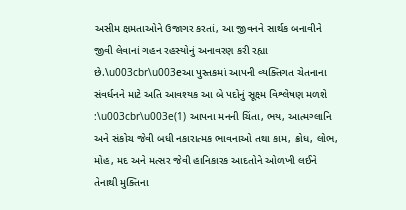અસીમ ક્ષમતાઓને ઉજાગર કરતાં, આ જીવનને સાર્થક બનાવીને જીવી લેવાનાં ગહન રહસ્યોનું અનાવરણ કરી રહ્યા છે.\u003cbr\u003eઆ પુસ્તકમાં આપની વ્યક્તિગત ચેતનાના સંવર્ધનને માટે અતિ આવશ્યક આ બે પદોનું સૂક્ષ્મ વિશ્લેષણ મળશે :\u003cbr\u003e(1) આપના મનની ચિંતા, ભય, આત્મગ્લાનિ અને સંકોચ જેવી બધી નકારાત્મક ભાવનાઓ તથા કામ, ક્રોધ, લોભ, મોહ, મદ અને મત્સર જેવી હાનિકારક આદતોને ઓળખી લઈને તેનાથી મુક્તિના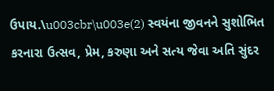ઉપાય.\u003cbr\u003e(2) સ્વયંના જીવનને સુશોભિત કરનારા ઉત્સવ, પ્રેમ, કરુણા અને સત્ય જેવા અતિ સુંદર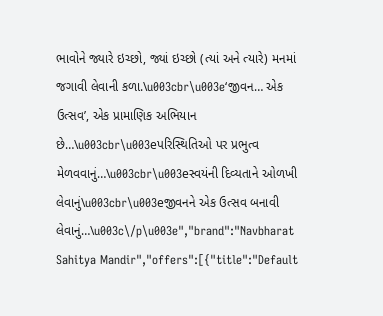ભાવોને જ્યારે ઇચ્છો, જ્યાં ઇચ્છો (ત્યાં અને ત્યારે) મનમાં જગાવી લેવાની કળા.\u003cbr\u003e‘જીવન… એક ઉત્સવ’, એક પ્રામાણિક અભિયાન છે…\u003cbr\u003eપરિસ્થિતિઓ પર પ્રભુત્વ મેળવવાનું…\u003cbr\u003eસ્વયંની દિવ્યતાને ઓળખી લેવાનું\u003cbr\u003eજીવનને એક ઉત્સવ બનાવી લેવાનું…\u003c\/p\u003e","brand":"Navbharat Sahitya Mandir","offers":[{"title":"Default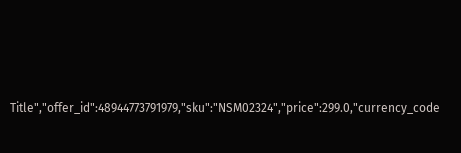Title","offer_id":48944773791979,"sku":"NSM02324","price":299.0,"currency_code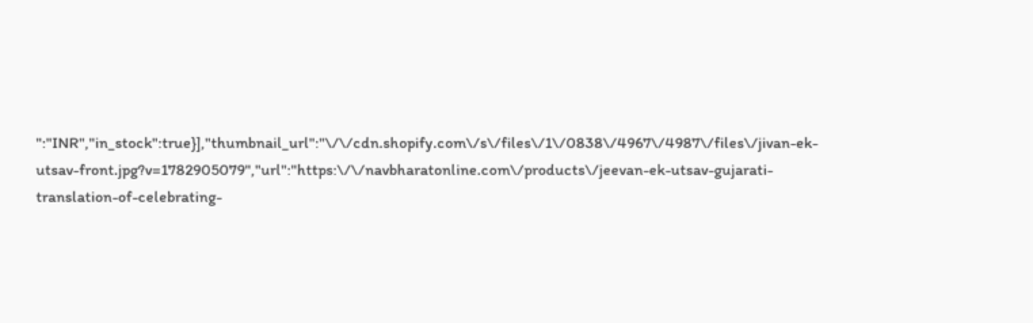":"INR","in_stock":true}],"thumbnail_url":"\/\/cdn.shopify.com\/s\/files\/1\/0838\/4967\/4987\/files\/jivan-ek-utsav-front.jpg?v=1782905079","url":"https:\/\/navbharatonline.com\/products\/jeevan-ek-utsav-gujarati-translation-of-celebrating-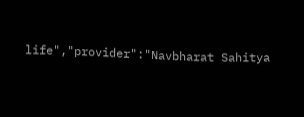life","provider":"Navbharat Sahitya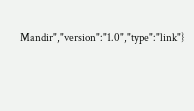Mandir","version":"1.0","type":"link"}